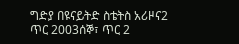ግድያ በዩናይትድ ስቴትስ አሪዞና2 ጥር 2003ሰኞ፣ ጥር 2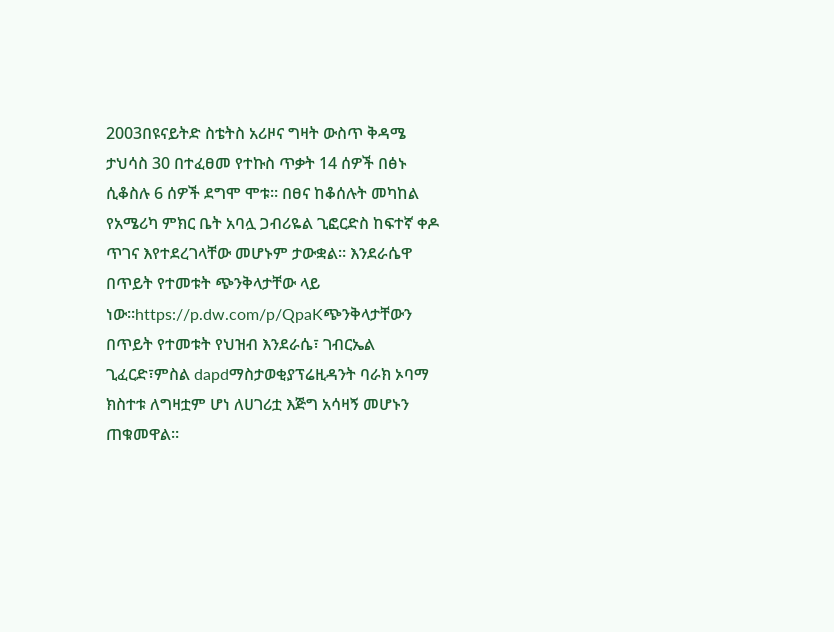2003በዩናይትድ ስቴትስ አሪዞና ግዛት ውስጥ ቅዳሜ ታህሳስ 30 በተፈፀመ የተኩስ ጥቃት 14 ሰዎች በፅኑ ሲቆስሉ 6 ሰዎች ደግሞ ሞቱ። በፀና ከቆሰሉት መካከል የአሜሪካ ምክር ቤት አባሏ ጋብሪዬል ጊፎርድስ ከፍተኛ ቀዶ ጥገና እየተደረገላቸው መሆኑም ታውቋል። እንደራሴዋ በጥይት የተመቱት ጭንቅላታቸው ላይ ነው።https://p.dw.com/p/QpaKጭንቅላታቸውን በጥይት የተመቱት የህዝብ እንደራሴ፣ ገብርኤል ጊፈርድ፣ምስል dapdማስታወቂያፕሬዚዳንት ባራክ ኦባማ ክስተቱ ለግዛቷም ሆነ ለሀገሪቷ እጅግ አሳዛኝ መሆኑን ጠቁመዋል።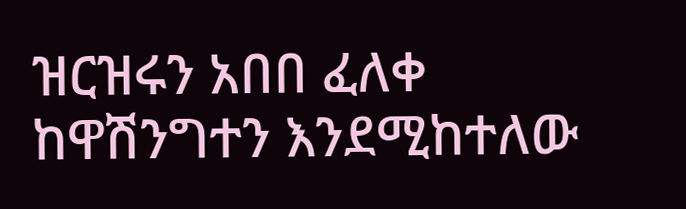ዝርዝሩን አበበ ፈለቀ ከዋሽንግተን እንደሚከተለው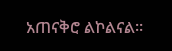አጠናቅሮ ልኮልናል።